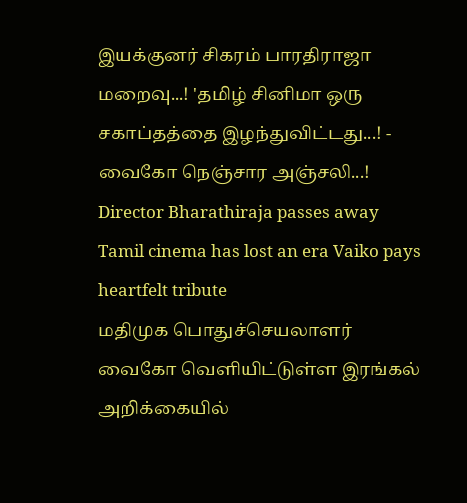இயக்குனர் சிகரம் பாரதிராஜா மறைவு...! 'தமிழ் சினிமா ஒரு சகாப்தத்தை இழந்துவிட்டது...! - வைகோ நெஞ்சார அஞ்சலி...!
Director Bharathiraja passes away Tamil cinema has lost an era Vaiko pays heartfelt tribute
மதிமுக பொதுச்செயலாளர் வைகோ வெளியிட்டுள்ள இரங்கல் அறிக்கையில்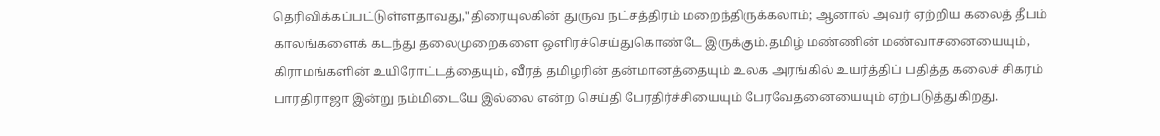தெரிவிக்கப்பட்டுள்ளதாவது,"திரையுலகின் துருவ நட்சத்திரம் மறைந்திருக்கலாம்; ஆனால் அவர் ஏற்றிய கலைத் தீபம் காலங்களைக் கடந்து தலைமுறைகளை ஒளிரச்செய்துகொண்டே இருக்கும்.தமிழ் மண்ணின் மண்வாசனையையும், கிராமங்களின் உயிரோட்டத்தையும், வீரத் தமிழரின் தன்மானத்தையும் உலக அரங்கில் உயர்த்திப் பதித்த கலைச் சிகரம் பாரதிராஜா இன்று நம்மிடையே இல்லை என்ற செய்தி பேரதிர்ச்சியையும் பேரவேதனையையும் ஏற்படுத்துகிறது.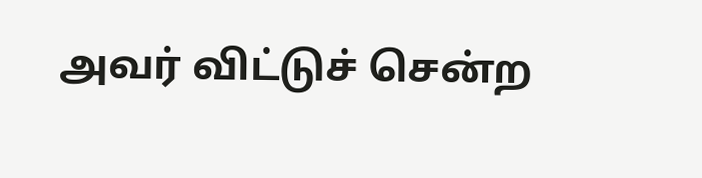அவர் விட்டுச் சென்ற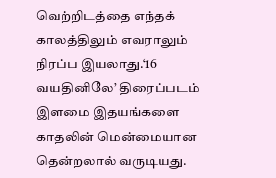வெற்றிடத்தை எந்தக் காலத்திலும் எவராலும் நிரப்ப இயலாது.‘16 வயதினிலே’ திரைப்படம் இளமை இதயங்களை காதலின் மென்மையான தென்றலால் வருடியது.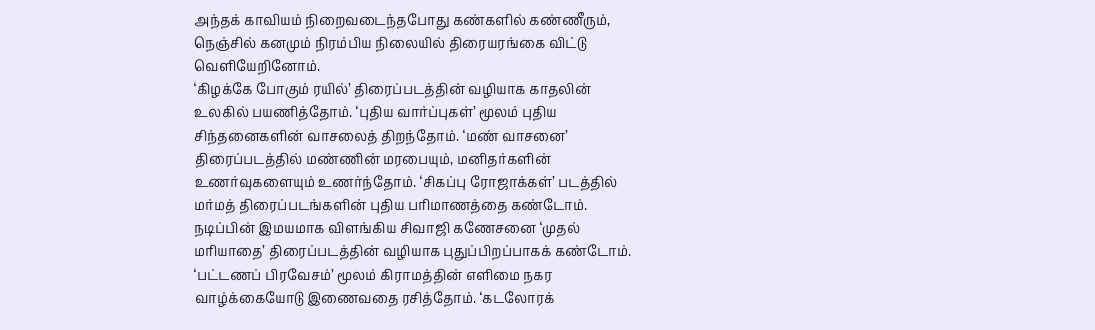அந்தக் காவியம் நிறைவடைந்தபோது கண்களில் கண்ணீரும், நெஞ்சில் கனமும் நிரம்பிய நிலையில் திரையரங்கை விட்டு வெளியேறினோம்.
‘கிழக்கே போகும் ரயில்’ திரைப்படத்தின் வழியாக காதலின் உலகில் பயணித்தோம். ‘புதிய வார்ப்புகள்’ மூலம் புதிய சிந்தனைகளின் வாசலைத் திறந்தோம். ‘மண் வாசனை’ திரைப்படத்தில் மண்ணின் மரபையும், மனிதர்களின் உணர்வுகளையும் உணர்ந்தோம். ‘சிகப்பு ரோஜாக்கள்’ படத்தில் மர்மத் திரைப்படங்களின் புதிய பரிமாணத்தை கண்டோம்.
நடிப்பின் இமயமாக விளங்கிய சிவாஜி கணேசனை ‘முதல் மரியாதை’ திரைப்படத்தின் வழியாக புதுப்பிறப்பாகக் கண்டோம். ‘பட்டணப் பிரவேசம்’ மூலம் கிராமத்தின் எளிமை நகர வாழ்க்கையோடு இணைவதை ரசித்தோம். ‘கடலோரக்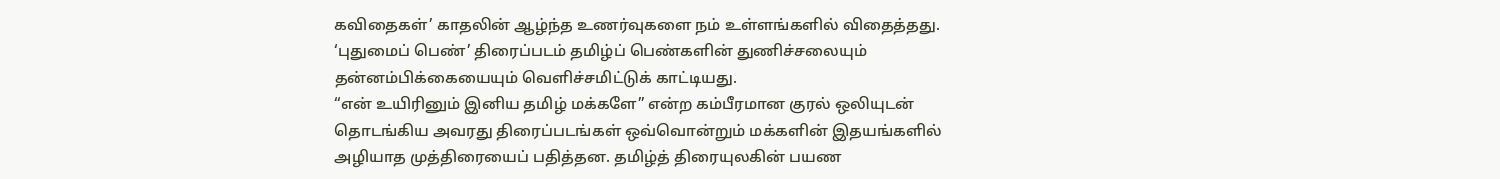கவிதைகள்’ காதலின் ஆழ்ந்த உணர்வுகளை நம் உள்ளங்களில் விதைத்தது. ‘புதுமைப் பெண்’ திரைப்படம் தமிழ்ப் பெண்களின் துணிச்சலையும் தன்னம்பிக்கையையும் வெளிச்சமிட்டுக் காட்டியது.
“என் உயிரினும் இனிய தமிழ் மக்களே” என்ற கம்பீரமான குரல் ஒலியுடன் தொடங்கிய அவரது திரைப்படங்கள் ஒவ்வொன்றும் மக்களின் இதயங்களில் அழியாத முத்திரையைப் பதித்தன. தமிழ்த் திரையுலகின் பயண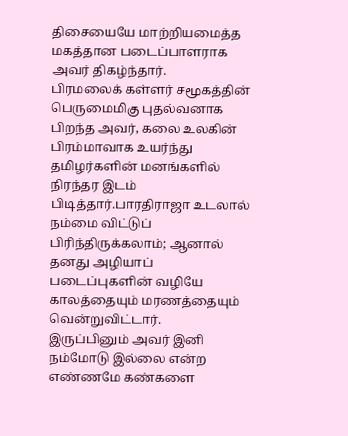திசையையே மாற்றியமைத்த மகத்தான படைப்பாளராக அவர் திகழ்ந்தார்.
பிரமலைக் கள்ளர் சமூகத்தின் பெருமைமிகு புதல்வனாக பிறந்த அவர், கலை உலகின் பிரம்மாவாக உயர்ந்து தமிழர்களின் மனங்களில் நிரந்தர இடம் பிடித்தார்.பாரதிராஜா உடலால் நம்மை விட்டுப் பிரிந்திருக்கலாம்; ஆனால் தனது அழியாப் படைப்புகளின் வழியே காலத்தையும் மரணத்தையும் வென்றுவிட்டார்.
இருப்பினும் அவர் இனி நம்மோடு இல்லை என்ற எண்ணமே கண்களை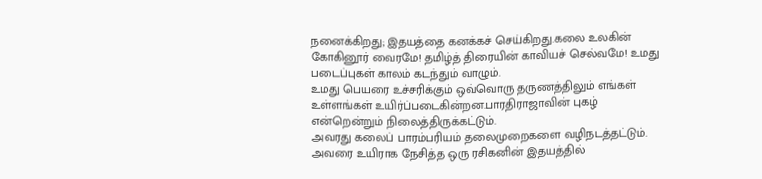நனைக்கிறது; இதயத்தை கனக்கச் செய்கிறது.கலை உலகின் கோகினூர் வைரமே! தமிழ்த் திரையின் காவியச் செல்வமே! உமது படைப்புகள் காலம் கடந்தும் வாழும்.
உமது பெயரை உச்சரிக்கும் ஒவ்வொரு தருணத்திலும் எங்கள் உள்ளங்கள் உயிர்ப்படைகின்றன.பாரதிராஜாவின் புகழ் என்றென்றும் நிலைத்திருக்கட்டும்.
அவரது கலைப் பாரம்பரியம் தலைமுறைகளை வழிநடத்தட்டும். அவரை உயிராக நேசித்த ஒரு ரசிகனின் இதயத்தில்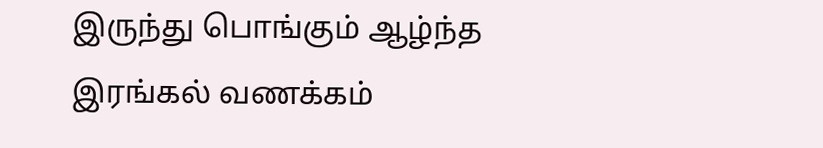இருந்து பொங்கும் ஆழ்ந்த இரங்கல் வணக்கம்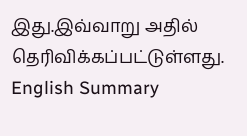இது.இவ்வாறு அதில் தெரிவிக்கப்பட்டுள்ளது.
English Summary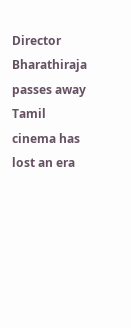Director Bharathiraja passes away Tamil cinema has lost an era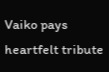Vaiko pays heartfelt tribute